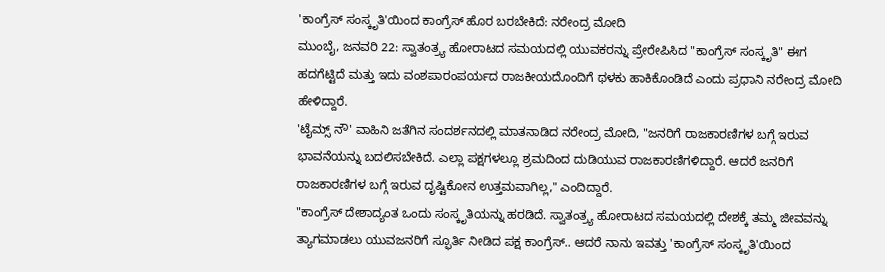'ಕಾಂಗ್ರೆಸ್ ಸಂಸ್ಕೃತಿ'ಯಿಂದ ಕಾಂಗ್ರೆಸ್ ಹೊರ ಬರಬೇಕಿದೆ: ನರೇಂದ್ರ ಮೋದಿ
ಮುಂಬೈ, ಜನವರಿ 22: ಸ್ವಾತಂತ್ರ್ಯ ಹೋರಾಟದ ಸಮಯದಲ್ಲಿ ಯುವಕರನ್ನು ಪ್ರೇರೇಪಿಸಿದ "ಕಾಂಗ್ರೆಸ್ ಸಂಸ್ಕೃತಿ" ಈಗ ಹದಗೆಟ್ಟಿದೆ ಮತ್ತು ಇದು ವಂಶಪಾರಂಪರ್ಯದ ರಾಜಕೀಯದೊಂದಿಗೆ ಥಳಕು ಹಾಕಿಕೊಂಡಿದೆ ಎಂದು ಪ್ರಧಾನಿ ನರೇಂದ್ರ ಮೋದಿ ಹೇಳಿದ್ದಾರೆ.
'ಟೈಮ್ಸ್ ನೌ' ವಾಹಿನಿ ಜತೆಗಿನ ಸಂದರ್ಶನದಲ್ಲಿ ಮಾತನಾಡಿದ ನರೇಂದ್ರ ಮೋದಿ, "ಜನರಿಗೆ ರಾಜಕಾರಣಿಗಳ ಬಗ್ಗೆ ಇರುವ ಭಾವನೆಯನ್ನು ಬದಲಿಸಬೇಕಿದೆ. ಎಲ್ಲಾ ಪಕ್ಷಗಳಲ್ಲೂ ಶ್ರಮದಿಂದ ದುಡಿಯುವ ರಾಜಕಾರಣಿಗಳಿದ್ದಾರೆ. ಆದರೆ ಜನರಿಗೆ ರಾಜಕಾರಣಿಗಳ ಬಗ್ಗೆ ಇರುವ ದೃಷ್ಟಿಕೋನ ಉತ್ತಮವಾಗಿಲ್ಲ," ಎಂದಿದ್ದಾರೆ.
"ಕಾಂಗ್ರೆಸ್ ದೇಶಾದ್ಯಂತ ಒಂದು ಸಂಸ್ಕೃತಿಯನ್ನು ಹರಡಿದೆ. ಸ್ವಾತಂತ್ರ್ಯ ಹೋರಾಟದ ಸಮಯದಲ್ಲಿ ದೇಶಕ್ಕೆ ತಮ್ಮ ಜೀವವನ್ನು ತ್ಯಾಗಮಾಡಲು ಯುವಜನರಿಗೆ ಸ್ಫೂರ್ತಿ ನೀಡಿದ ಪಕ್ಷ ಕಾಂಗ್ರೆಸ್.. ಆದರೆ ನಾನು ಇವತ್ತು 'ಕಾಂಗ್ರೆಸ್ ಸಂಸ್ಕೃತಿ'ಯಿಂದ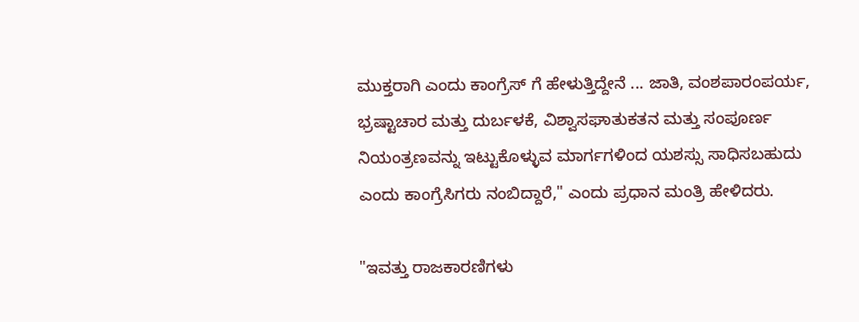ಮುಕ್ತರಾಗಿ ಎಂದು ಕಾಂಗ್ರೆಸ್ ಗೆ ಹೇಳುತ್ತಿದ್ದೇನೆ ... ಜಾತಿ, ವಂಶಪಾರಂಪರ್ಯ, ಭ್ರಷ್ಟಾಚಾರ ಮತ್ತು ದುರ್ಬಳಕೆ, ವಿಶ್ವಾಸಘಾತುಕತನ ಮತ್ತು ಸಂಪೂರ್ಣ ನಿಯಂತ್ರಣವನ್ನು ಇಟ್ಟುಕೊಳ್ಳುವ ಮಾರ್ಗಗಳಿಂದ ಯಶಸ್ಸು ಸಾಧಿಸಬಹುದು ಎಂದು ಕಾಂಗ್ರೆಸಿಗರು ನಂಬಿದ್ದಾರೆ," ಎಂದು ಪ್ರಧಾನ ಮಂತ್ರಿ ಹೇಳಿದರು.

"ಇವತ್ತು ರಾಜಕಾರಣಿಗಳು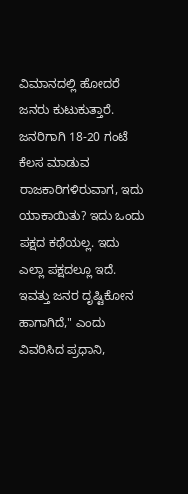ವಿಮಾನದಲ್ಲಿ ಹೋದರೆ ಜನರು ಕುಟುಕುತ್ತಾರೆ. ಜನರಿಗಾಗಿ 18-20 ಗಂಟೆ ಕೆಲಸ ಮಾಡುವ ರಾಜಕಾರಿಗಳಿರುವಾಗ, ಇದು ಯಾಕಾಯಿತು? ಇದು ಒಂದು ಪಕ್ಷದ ಕಥೆಯಲ್ಲ. ಇದು ಎಲ್ಲಾ ಪಕ್ಷದಲ್ಲೂ ಇದೆ. ಇವತ್ತು ಜನರ ದೃಷ್ಟಿಕೋನ ಹಾಗಾಗಿದೆ," ಎಂದು ವಿವರಿಸಿದ ಪ್ರಧಾನಿ,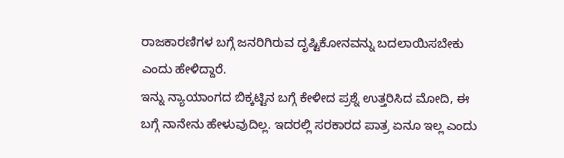ರಾಜಕಾರಣಿಗಳ ಬಗ್ಗೆ ಜನರಿಗಿರುವ ದೃಷ್ಟಿಕೋನವನ್ನು ಬದಲಾಯಿಸಬೇಕು ಎಂದು ಹೇಳಿದ್ದಾರೆ.
ಇನ್ನು ನ್ಯಾಯಾಂಗದ ಬಿಕ್ಕಟ್ಟಿನ ಬಗ್ಗೆ ಕೇಳೀದ ಪ್ರಶ್ನೆ ಉತ್ತರಿಸಿದ ಮೋದಿ, ಈ ಬಗ್ಗೆ ನಾನೇನು ಹೇಳುವುದಿಲ್ಲ. ಇದರಲ್ಲಿ ಸರಕಾರದ ಪಾತ್ರ ಏನೂ ಇಲ್ಲ ಎಂದು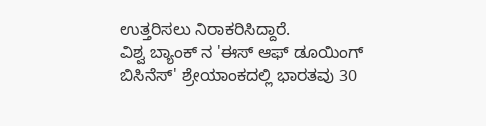ಉತ್ತರಿಸಲು ನಿರಾಕರಿಸಿದ್ದಾರೆ.
ವಿಶ್ವ ಬ್ಯಾಂಕ್ ನ 'ಈಸ್ ಆಫ್ ಡೂಯಿಂಗ್ ಬಿಸಿನೆಸ್' ಶ್ರೇಯಾಂಕದಲ್ಲಿ ಭಾರತವು 30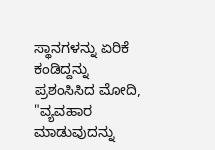ಸ್ಥಾನಗಳನ್ನು ಏರಿಕೆ ಕಂಡಿದ್ದನ್ನು ಪ್ರಶಂಸಿಸಿದ ಮೋದಿ, "ವ್ಯವಹಾರ ಮಾಡುವುದನ್ನು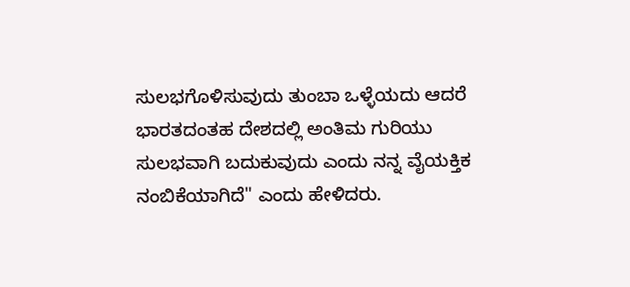ಸುಲಭಗೊಳಿಸುವುದು ತುಂಬಾ ಒಳ್ಳೆಯದು ಆದರೆ ಭಾರತದಂತಹ ದೇಶದಲ್ಲಿ ಅಂತಿಮ ಗುರಿಯು ಸುಲಭವಾಗಿ ಬದುಕುವುದು ಎಂದು ನನ್ನ ವೈಯಕ್ತಿಕ ನಂಬಿಕೆಯಾಗಿದೆ" ಎಂದು ಹೇಳಿದರು.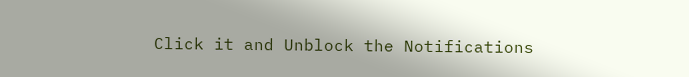Click it and Unblock the Notifications